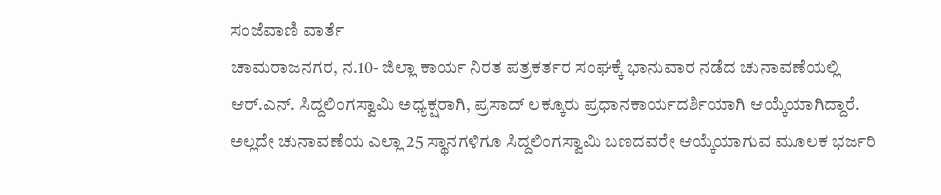ಸಂಜೆವಾಣಿ ವಾರ್ತೆ
ಚಾಮರಾಜನಗರ, ನ.10- ಜಿಲ್ಲಾ ಕಾರ್ಯ ನಿರತ ಪತ್ರಕರ್ತರ ಸಂಘಕ್ಕೆ ಭಾನುವಾರ ನಡೆದ ಚುನಾವಣೆಯಲ್ಲಿ ಆರ್.ಎನ್. ಸಿದ್ದಲಿಂಗಸ್ವಾಮಿ ಅಧ್ಯಕ್ಷರಾಗಿ, ಪ್ರಸಾದ್ ಲಕ್ಕೂರು ಪ್ರಧಾನಕಾರ್ಯದರ್ಶಿಯಾಗಿ ಆಯ್ಕೆಯಾಗಿದ್ದಾರೆ. ಅಲ್ಲದೇ ಚುನಾವಣೆಯ ಎಲ್ಲಾ 25 ಸ್ಥಾನಗಳಿಗೂ ಸಿದ್ದಲಿಂಗಸ್ವಾಮಿ ಬಣದವರೇ ಆಯ್ಕೆಯಾಗುವ ಮೂಲಕ ಭರ್ಜರಿ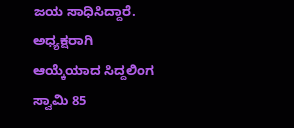ಜಯ ಸಾಧಿಸಿದ್ದಾರೆ.
ಅಧ್ಯಕ್ಷರಾಗಿ ಆಯ್ಕೆಯಾದ ಸಿದ್ದಲಿಂಗ ಸ್ವಾಮಿ 85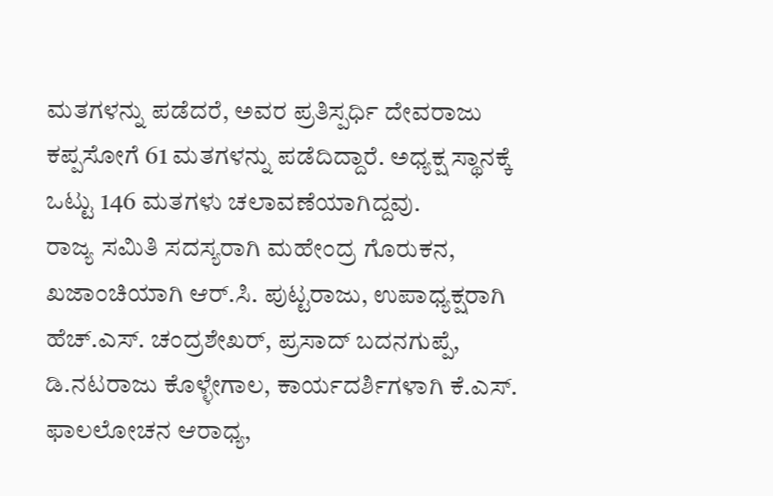ಮತಗಳನ್ನು ಪಡೆದರೆ, ಅವರ ಪ್ರತಿಸ್ಪರ್ಧಿ ದೇವರಾಜು ಕಪ್ಪಸೋಗೆ 61 ಮತಗಳನ್ನು ಪಡೆದಿದ್ದಾರೆ. ಅಧ್ಯಕ್ಷ ಸ್ಥಾನಕ್ಕೆ ಒಟ್ಟು 146 ಮತಗಳು ಚಲಾವಣೆಯಾಗಿದ್ದವು.
ರಾಜ್ಯ ಸಮಿತಿ ಸದಸ್ಯರಾಗಿ ಮಹೇಂದ್ರ ಗೊರುಕನ, ಖಜಾಂಚಿಯಾಗಿ ಆರ್.ಸಿ. ಪುಟ್ಟರಾಜು, ಉಪಾಧ್ಯಕ್ಷರಾಗಿ ಹೆಚ್.ಎಸ್. ಚಂದ್ರಶೇಖರ್, ಪ್ರಸಾದ್ ಬದನಗುಪ್ಪೆ, ಡಿ.ನಟರಾಜು ಕೊಳ್ಳೇಗಾಲ, ಕಾರ್ಯದರ್ಶಿಗಳಾಗಿ ಕೆ.ಎಸ್. ಫಾಲಲೋಚನ ಆರಾಧ್ಯ,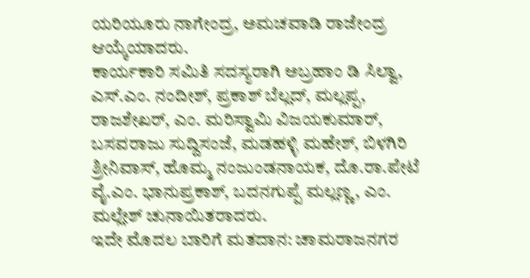ಯರಿಯೂರು ನಾಗೇಂದ್ರ, ಅಮಚವಾಡಿ ರಾಜೇಂದ್ರ ಆಯ್ಕೆಯಾದರು.
ಕಾರ್ಯಕಾರಿ ಸಮಿತಿ ಸದಸ್ಯರಾಗಿ ಅಬ್ರಹಾಂ ಡಿ ಸಿಲ್ವಾ, ಎಸ್.ಎಂ. ನಂದೀಶ್, ಪ್ರಕಾಶ್ ಬೆಲ್ಲದ್, ಮಲ್ಲಪ್ಪ, ರಾಜಶೇಖರ್, ಎಂ. ಮರಿಸ್ವಾಮಿ ವಿಜಯಕುಮಾರ್, ಬಸವರಾಜು ಸುದ್ದಿಸಂಜೆ, ಮಡಹಳ್ಳಿ ಮಹೇಶ್, ಬಿಳಗಿರಿ ಶ್ರೀನಿವಾಸ್, ಹೊಮ್ಮ ನಂಜುಂಡನಾಯಕ, ದೊ.ರಾ.ಪೇಟೆ ವೈ.ಎಂ. ಭಾನುಪ್ರಕಾಶ್, ಬದನಗುಪ್ಪೆ ಮಲ್ಲಣ್ಣ, ಎಂ. ಮಲ್ಲೇಶ್ ಚುನಾಯಿತರಾದರು.
ಇದೇ ಮೊದಲ ಬಾರಿಗೆ ಮತದಾನ: ಚಾಮರಾಜನಗರ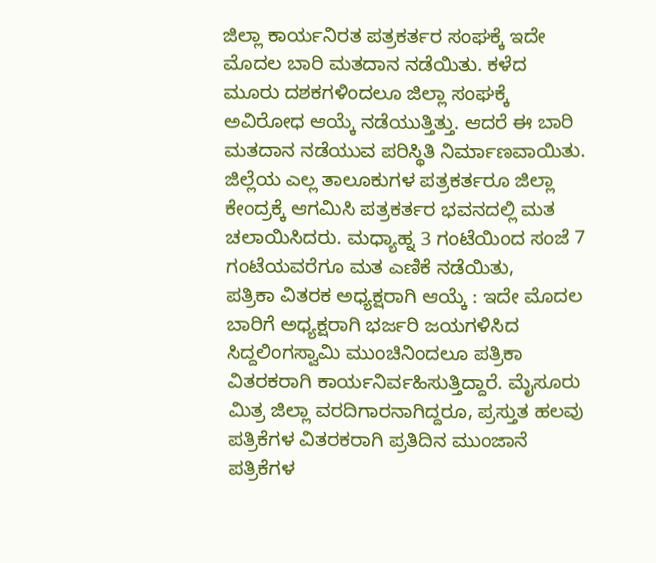ಜಿಲ್ಲಾ ಕಾರ್ಯನಿರತ ಪತ್ರಕರ್ತರ ಸಂಘಕ್ಕೆ ಇದೇ ಮೊದಲ ಬಾರಿ ಮತದಾನ ನಡೆಯಿತು. ಕಳೆದ ಮೂರು ದಶಕಗಳಿಂದಲೂ ಜಿಲ್ಲಾ ಸಂಘಕ್ಕೆ ಅವಿರೋಧ ಆಯ್ಕೆ ನಡೆಯುತ್ತಿತ್ತು. ಆದರೆ ಈ ಬಾರಿ ಮತದಾನ ನಡೆಯುವ ಪರಿಸ್ಥಿತಿ ನಿರ್ಮಾಣವಾಯಿತು. ಜಿಲ್ಲೆಯ ಎಲ್ಲ ತಾಲೂಕುಗಳ ಪತ್ರಕರ್ತರೂ ಜಿಲ್ಲಾ ಕೇಂದ್ರಕ್ಕೆ ಆಗಮಿಸಿ ಪತ್ರಕರ್ತರ ಭವನದಲ್ಲಿ ಮತ ಚಲಾಯಿಸಿದರು. ಮಧ್ಯಾಹ್ನ 3 ಗಂಟೆಯಿಂದ ಸಂಜೆ 7 ಗಂಟೆಯವರೆಗೂ ಮತ ಎಣಿಕೆ ನಡೆಯಿತು,
ಪತ್ರಿಕಾ ವಿತರಕ ಅಧ್ಯಕ್ಷರಾಗಿ ಆಯ್ಕೆ : ಇದೇ ಮೊದಲ ಬಾರಿಗೆ ಅಧ್ಯಕ್ಷರಾಗಿ ಭರ್ಜರಿ ಜಯಗಳಿಸಿದ ಸಿದ್ದಲಿಂಗಸ್ವಾಮಿ ಮುಂಚಿನಿಂದಲೂ ಪತ್ರಿಕಾ ವಿತರಕರಾಗಿ ಕಾರ್ಯನಿರ್ವಹಿಸುತ್ತಿದ್ದಾರೆ. ಮೈಸೂರು ಮಿತ್ರ ಜಿಲ್ಲಾ ವರದಿಗಾರನಾಗಿದ್ದರೂ, ಪ್ರಸ್ತುತ ಹಲವು ಪತ್ರಿಕೆಗಳ ವಿತರಕರಾಗಿ ಪ್ರತಿದಿನ ಮುಂಜಾನೆ ಪತ್ರಿಕೆಗಳ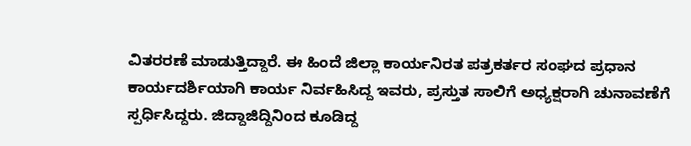ವಿತರರಣೆ ಮಾಡುತ್ತಿದ್ದಾರೆ. ಈ ಹಿಂದೆ ಜಿಲ್ಲಾ ಕಾರ್ಯನಿರತ ಪತ್ರಕರ್ತರ ಸಂಘದ ಪ್ರಧಾನ ಕಾರ್ಯದರ್ಶಿಯಾಗಿ ಕಾರ್ಯ ನಿರ್ವಹಿಸಿದ್ದ ಇವರು, ಪ್ರಸ್ತುತ ಸಾಲಿಗೆ ಅಧ್ಯಕ್ಷರಾಗಿ ಚುನಾವಣೆಗೆ ಸ್ಪರ್ಧಿಸಿದ್ದರು. ಜಿದ್ದಾಜಿದ್ದಿನಿಂದ ಕೂಡಿದ್ದ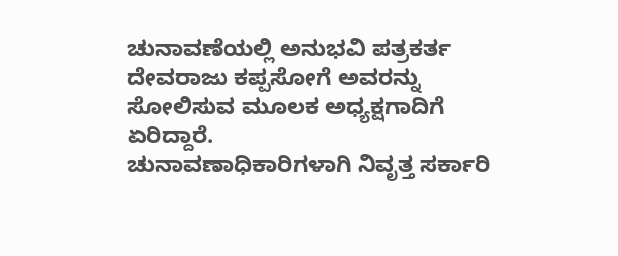ಚುನಾವಣೆಯಲ್ಲಿ ಅನುಭವಿ ಪತ್ರಕರ್ತ ದೇವರಾಜು ಕಪ್ಪಸೋಗೆ ಅವರನ್ನು ಸೋಲಿಸುವ ಮೂಲಕ ಅಧ್ಯಕ್ಷಗಾದಿಗೆ ಏರಿದ್ದಾರೆ.
ಚುನಾವಣಾಧಿಕಾರಿಗಳಾಗಿ ನಿವೃತ್ತ ಸರ್ಕಾರಿ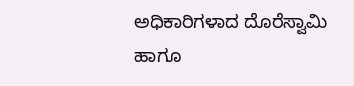ಅಧಿಕಾರಿಗಳಾದ ದೊರೆಸ್ವಾಮಿ ಹಾಗೂ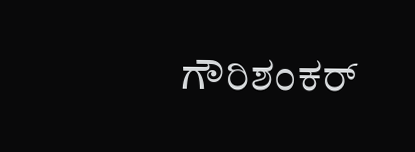ಗೌರಿಶಂಕರ್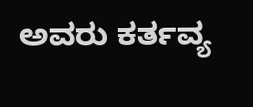ಅವರು ಕರ್ತವ್ಯ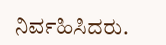ನಿರ್ವಹಿಸಿದರು.